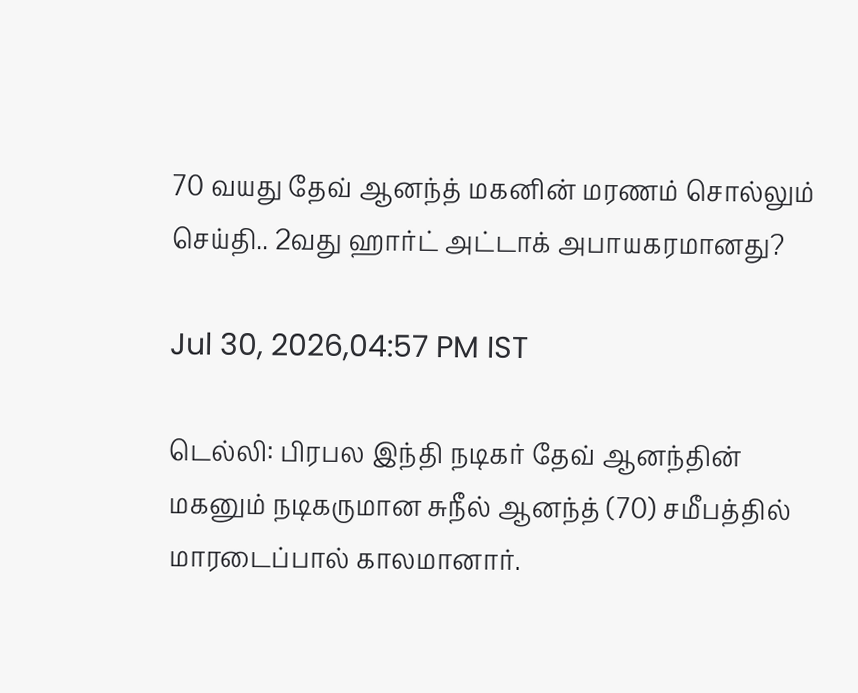70 வயது தேவ் ஆனந்த் மகனின் மரணம் சொல்லும் செய்தி.. 2வது ஹார்ட் அட்டாக் அபாயகரமானது?

Jul 30, 2026,04:57 PM IST

டெல்லி: பிரபல இந்தி நடிகர் தேவ் ஆனந்தின் மகனும் நடிகருமான சுநீல் ஆனந்த் (70) சமீபத்தில் மாரடைப்பால் காலமானார்.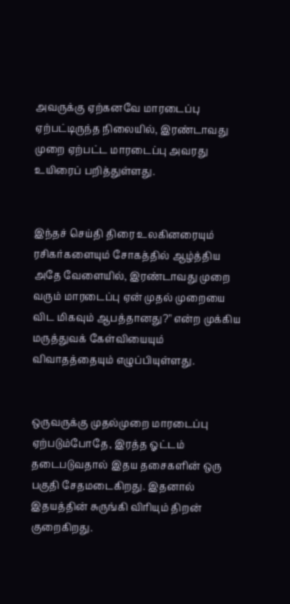அவருக்கு ஏற்கனவே மாரடைப்பு ஏற்பட்டிருந்த நிலையில், இரண்டாவது முறை ஏற்பட்ட மாரடைப்பு அவரது உயிரைப் பறித்துள்ளது.


இந்தச் செய்தி திரை உலகினரையும் ரசிகர்களையும் சோகத்தில் ஆழ்த்திய அதே வேளையில், இரண்டாவது முறை வரும் மாரடைப்பு ஏன் முதல் முறையை விட மிகவும் ஆபத்தானது?" என்ற முக்கிய மருத்துவக் கேள்வியையும் விவாதத்தையும் எழுப்பியுள்ளது.


ஒருவருக்கு முதல்முறை மாரடைப்பு ஏற்படும்போதே, இரத்த ஓட்டம் தடைபடுவதால் இதய தசைகளின் ஒரு பகுதி சேதமடைகிறது. இதனால் இதயத்தின் சுருங்கி விரியும் திறன் குறைகிறது.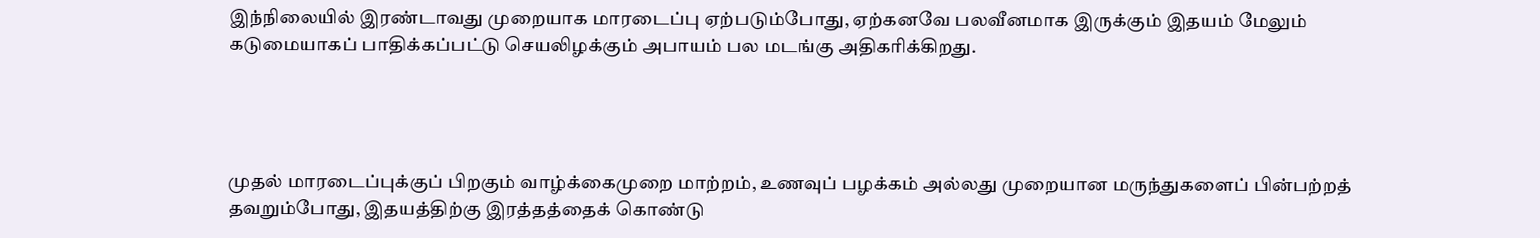இந்நிலையில் இரண்டாவது முறையாக மாரடைப்பு ஏற்படும்போது, ஏற்கனவே பலவீனமாக இருக்கும் இதயம் மேலும் கடுமையாகப் பாதிக்கப்பட்டு செயலிழக்கும் அபாயம் பல மடங்கு அதிகரிக்கிறது.




முதல் மாரடைப்புக்குப் பிறகும் வாழ்க்கைமுறை மாற்றம், உணவுப் பழக்கம் அல்லது முறையான மருந்துகளைப் பின்பற்றத் தவறும்போது, இதயத்திற்கு இரத்தத்தைக் கொண்டு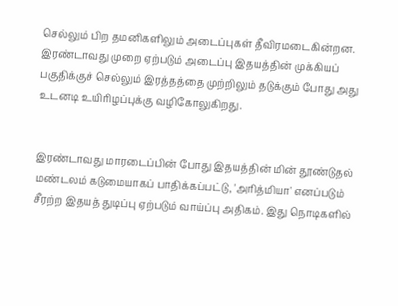செல்லும் பிற தமனிகளிலும் அடைப்புகள் தீவிரமடைகின்றன. இரண்டாவது முறை ஏற்படும் அடைப்பு இதயத்தின் முக்கியப் பகுதிக்குச் செல்லும் இரத்தத்தை முற்றிலும் தடுக்கும் போது அது உடனடி உயிரிழப்புக்கு வழிகோலுகிறது.


இரண்டாவது மாரடைப்பின் போது இதயத்தின் மின் தூண்டுதல் மண்டலம் கடுமையாகப் பாதிக்கப்பட்டு, 'அரித்மியா' எனப்படும் சீரற்ற இதயத் துடிப்பு ஏற்படும் வாய்ப்பு அதிகம். இது நொடிகளில்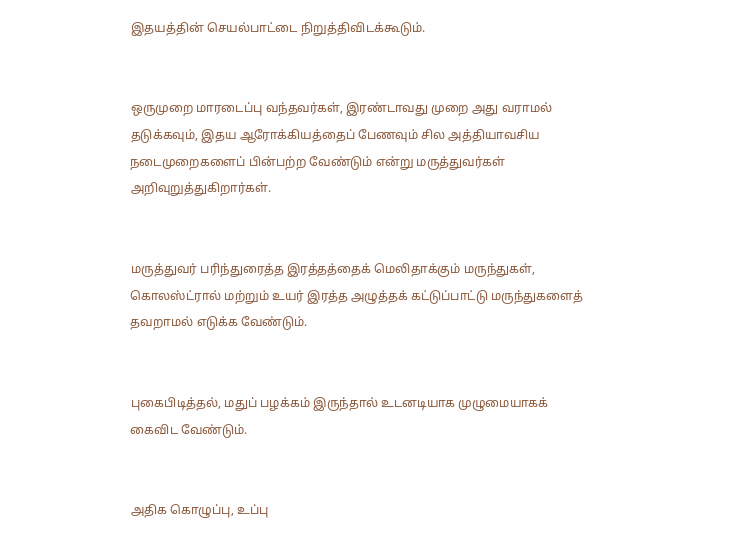இதயத்தின் செயல்பாட்டை நிறுத்திவிடக்கூடும்.


ஒருமுறை மாரடைப்பு வந்தவர்கள், இரண்டாவது முறை அது வராமல் தடுக்கவும், இதய ஆரோக்கியத்தைப் பேணவும் சில அத்தியாவசிய நடைமுறைகளைப் பின்பற்ற வேண்டும் என்று மருத்துவர்கள் அறிவுறுத்துகிறார்கள்.


மருத்துவர் பரிந்துரைத்த இரத்தத்தைக் மெலிதாக்கும் மருந்துகள், கொலஸ்ட்ரால் மற்றும் உயர் இரத்த அழுத்தக் கட்டுப்பாட்டு மருந்துகளைத் தவறாமல் எடுக்க வேண்டும்.


புகைபிடித்தல், மதுப் பழக்கம் இருந்தால் உடனடியாக முழுமையாகக் கைவிட வேண்டும்.


அதிக கொழுப்பு, உப்பு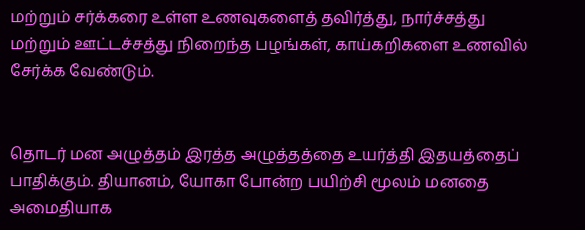மற்றும் சர்க்கரை உள்ள உணவுகளைத் தவிர்த்து, நார்ச்சத்து மற்றும் ஊட்டச்சத்து நிறைந்த பழங்கள், காய்கறிகளை உணவில் சேர்க்க வேண்டும்.


தொடர் மன அழுத்தம் இரத்த அழுத்தத்தை உயர்த்தி இதயத்தைப் பாதிக்கும். தியானம், யோகா போன்ற பயிற்சி மூலம் மனதை அமைதியாக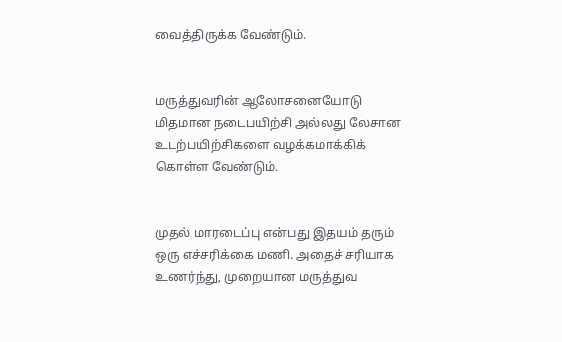வைத்திருக்க வேண்டும்.


மருத்துவரின் ஆலோசனையோடு மிதமான நடைபயிற்சி அல்லது லேசான உடற்பயிற்சிகளை வழக்கமாக்கிக் கொள்ள வேண்டும்.


முதல் மாரடைப்பு என்பது இதயம் தரும் ஒரு எச்சரிக்கை மணி. அதைச் சரியாக உணர்ந்து, முறையான மருத்துவ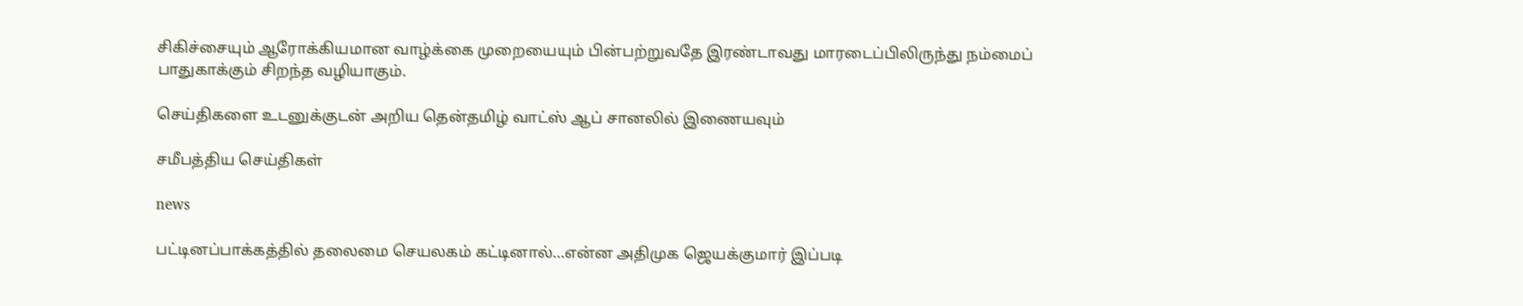சிகிச்சையும் ஆரோக்கியமான வாழ்க்கை முறையையும் பின்பற்றுவதே இரண்டாவது மாரடைப்பிலிருந்து நம்மைப் பாதுகாக்கும் சிறந்த வழியாகும்.

செய்திகளை உடனுக்குடன் அறிய தென்தமிழ் வாட்ஸ் ஆப் சானலில் இணையவும்

சமீபத்திய செய்திகள்

news

பட்டினப்பாக்கத்தில் தலைமை செயலகம் கட்டினால்...என்ன அதிமுக ஜெயக்குமார் இப்படி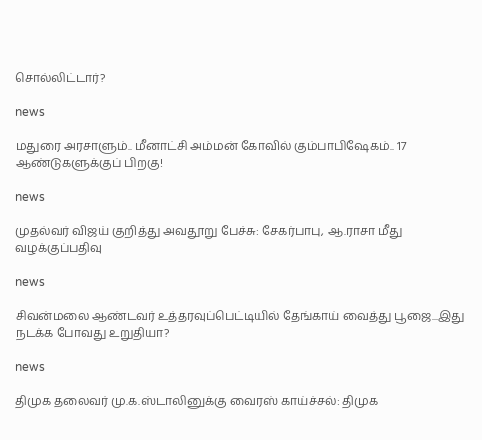சொல்லிட்டார்?

news

மதுரை அரசாளும்.. மீனாட்சி அம்மன் கோவில் கும்பாபிஷேகம்.. 17 ஆண்டுகளுக்குப் பிறகு!

news

முதல்வர் விஜய் குறித்து அவதூறு பேச்சு: சேகர்பாபு, ஆ.ராசா மீது வழக்குப்பதிவு

news

சிவன்மலை ஆண்டவர் உத்தரவுப்பெட்டியில் தேங்காய் வைத்து பூஜை...இது நடக்க போவது உறுதியா?

news

திமுக தலைவர் மு.க.ஸ்டாலினுக்கு வைரஸ் காய்ச்சல்: திமுக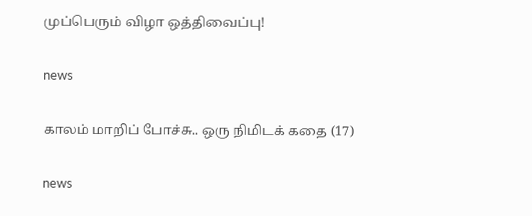முப்பெரும் விழா ஒத்திவைப்பு!

news

காலம் மாறிப் போச்சு.. ஒரு நிமிடக் கதை (17)

news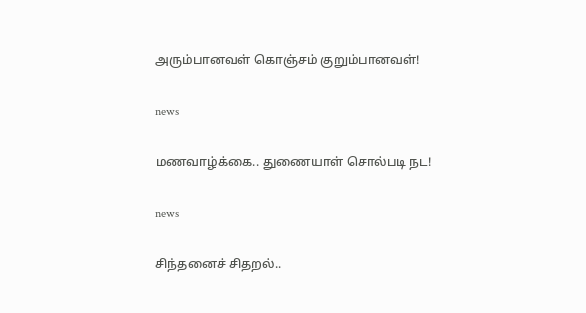அரும்பானவள் கொஞ்சம் குறும்பானவள்!

news

மணவாழ்க்கை.. துணையாள் சொல்படி நட!

news

சிந்தனைச் சிதறல்..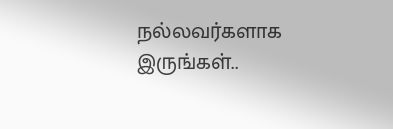நல்லவர்களாக இருங்கள்..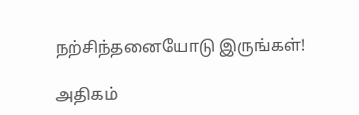நற்சிந்தனையோடு இருங்கள்!

அதிகம்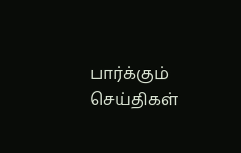பார்க்கும் செய்திகள்